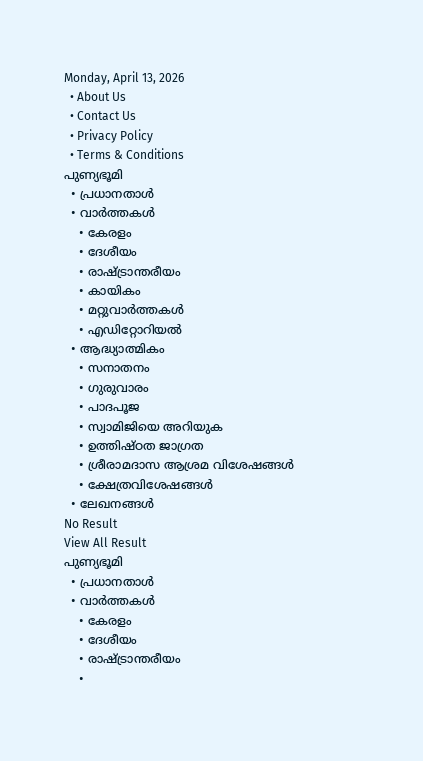Monday, April 13, 2026
  • About Us
  • Contact Us
  • Privacy Policy
  • Terms & Conditions
പുണ്യഭൂമി
  • പ്രധാനതാൾ
  • വാർത്തകൾ
    • കേരളം
    • ദേശീയം
    • രാഷ്ട്രാന്തരീയം
    • കായികം
    • മറ്റുവാര്‍ത്തകള്‍
    • എഡിറ്റോറിയല്‍
  • ആദ്ധ്യാത്മികം
    • സനാതനം
    • ഗുരുവാരം
    • പാദപൂജ
    • സ്വാമിജിയെ അറിയുക
    • ഉത്തിഷ്ഠത ജാഗ്രത
    • ശ്രീരാമദാസ ആശ്രമ വിശേഷങ്ങൾ
    • ക്ഷേത്രവിശേഷങ്ങള്‍
  • ലേഖനങ്ങള്‍
No Result
View All Result
പുണ്യഭൂമി
  • പ്രധാനതാൾ
  • വാർത്തകൾ
    • കേരളം
    • ദേശീയം
    • രാഷ്ട്രാന്തരീയം
    •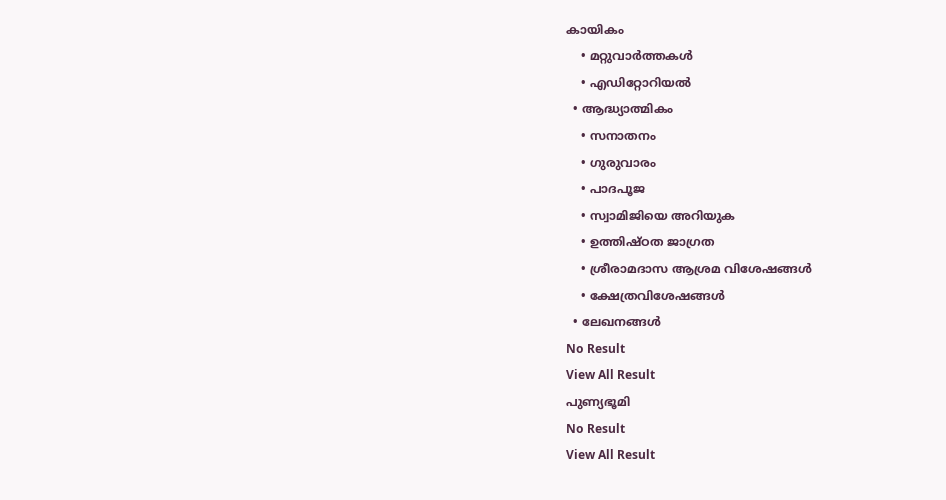കായികം
    • മറ്റുവാര്‍ത്തകള്‍
    • എഡിറ്റോറിയല്‍
  • ആദ്ധ്യാത്മികം
    • സനാതനം
    • ഗുരുവാരം
    • പാദപൂജ
    • സ്വാമിജിയെ അറിയുക
    • ഉത്തിഷ്ഠത ജാഗ്രത
    • ശ്രീരാമദാസ ആശ്രമ വിശേഷങ്ങൾ
    • ക്ഷേത്രവിശേഷങ്ങള്‍
  • ലേഖനങ്ങള്‍
No Result
View All Result
പുണ്യഭൂമി
No Result
View All Result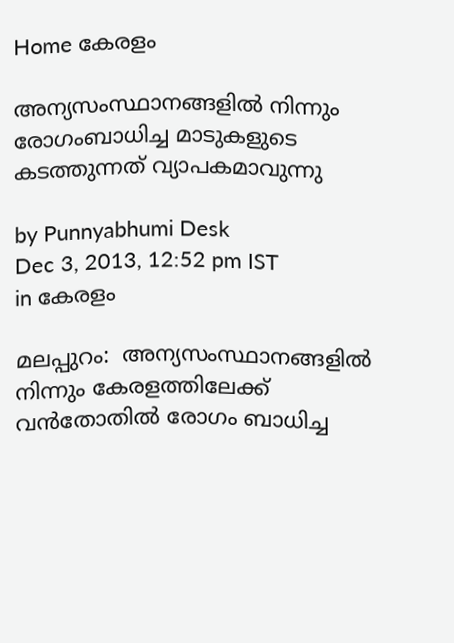Home കേരളം

അന്യസംസ്ഥാനങ്ങളില്‍ നിന്നും രോഗംബാധിച്ച മാടുകളുടെ കടത്തുന്നത് വ്യാപകമാവുന്നു

by Punnyabhumi Desk
Dec 3, 2013, 12:52 pm IST
in കേരളം

മലപ്പുറം:  അന്യസംസ്ഥാനങ്ങളില്‍ നിന്നും കേരളത്തിലേക്ക് വന്‍തോതില്‍ രോഗം ബാധിച്ച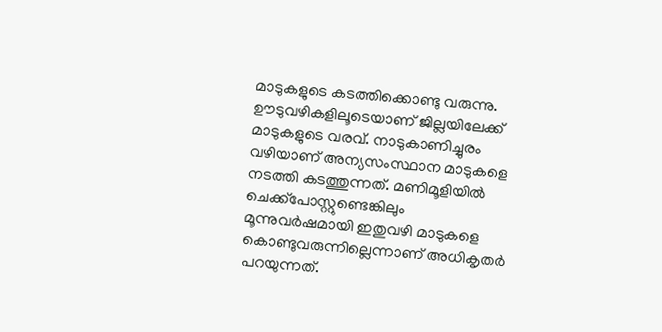മാടുകളുടെ കടത്തിക്കൊണ്ടു വരുന്നു. ഊടുവഴികളിലൂടെയാണ് ജില്ലയിലേക്ക് മാടുകളുടെ വരവ്. നാടുകാണിച്ചുരം വഴിയാണ് അന്യസംസ്ഥാന മാടുകളെ നടത്തി കടത്തുന്നത്. മണിമൂളിയില്‍ ചെക്ക്പോസ്റ്റുണ്ടെങ്കിലും മൂന്നുവര്‍ഷമായി ഇതുവഴി മാടുകളെ കൊണ്ടുവരുന്നില്ലെന്നാണ് അധികൃതര്‍ പറയുന്നത്.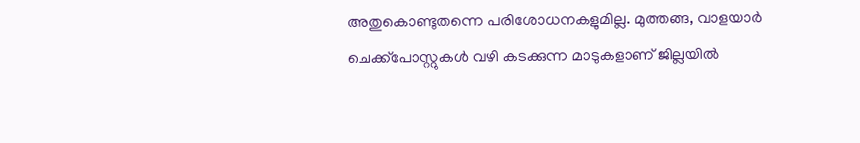അതുകൊണ്ടുതന്നെ പരിശോധനകളുമില്ല. മുത്തങ്ങ, വാളയാര്‍ ചെക്ക്പോസ്റ്റുകള്‍ വഴി കടക്കുന്ന മാടുകളാണ് ജില്ലയില്‍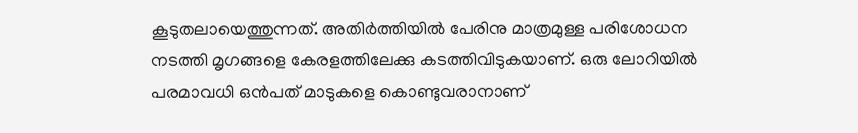കൂടുതലായെത്തുന്നത്. അതിര്‍ത്തിയില്‍ പേരിനു മാത്രമുള്ള പരിശോധന നടത്തി മൃഗങ്ങളെ കേരളത്തിലേക്കു കടത്തിവിടുകയാണ്. ഒരു ലോറിയില്‍ പരമാവധി ഒന്‍പത് മാടുകളെ കൊണ്ടുവരാനാണ്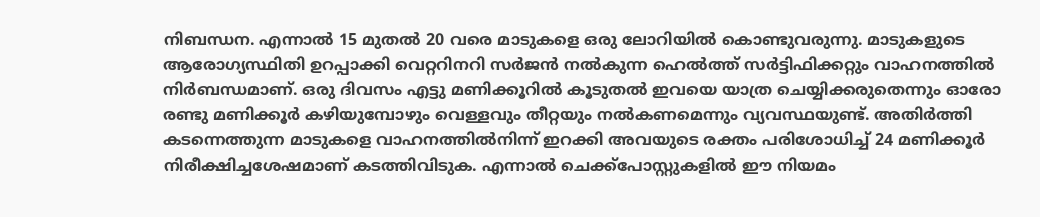നിബന്ധന. എന്നാല്‍ 15 മുതല്‍ 20 വരെ മാടുകളെ ഒരു ലോറിയില്‍ കൊണ്ടുവരുന്നു. മാടുകളുടെ ആരോഗ്യസ്ഥിതി ഉറപ്പാക്കി വെറ്ററിനറി സര്‍ജന്‍ നല്‍കുന്ന ഹെല്‍ത്ത് സര്‍ട്ടിഫിക്കറ്റും വാഹനത്തില്‍ നിര്‍ബന്ധമാണ്. ഒരു ദിവസം എട്ടു മണിക്കൂറില്‍ കൂടുതല്‍ ഇവയെ യാത്ര ചെയ്യിക്കരുതെന്നും ഓരോ രണ്ടു മണിക്കൂര്‍ കഴിയുമ്പോഴും വെള്ളവും തീറ്റയും നല്‍കണമെന്നും വ്യവസ്ഥയുണ്ട്. അതിര്‍ത്തി കടന്നെത്തുന്ന മാടുകളെ വാഹനത്തില്‍നിന്ന് ഇറക്കി അവയുടെ രക്തം പരിശോധിച്ച് 24 മണിക്കൂര്‍ നിരീക്ഷിച്ചശേഷമാണ് കടത്തിവിടുക. എന്നാല്‍ ചെക്ക്പോസ്റ്റുകളില്‍ ഈ നിയമം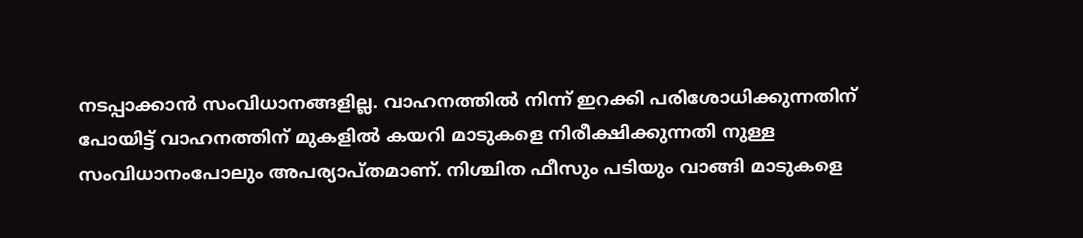നടപ്പാക്കാന്‍ സംവിധാനങ്ങളില്ല. വാഹനത്തില്‍ നിന്ന് ഇറക്കി പരിശോധിക്കുന്നതിന് പോയിട്ട് വാഹനത്തിന് മുകളില്‍ കയറി മാടുകളെ നിരീക്ഷിക്കുന്നതി നുള്ള സംവിധാനംപോലും അപര്യാപ്തമാണ്. നിശ്ചിത ഫീസും പടിയും വാങ്ങി മാടുകളെ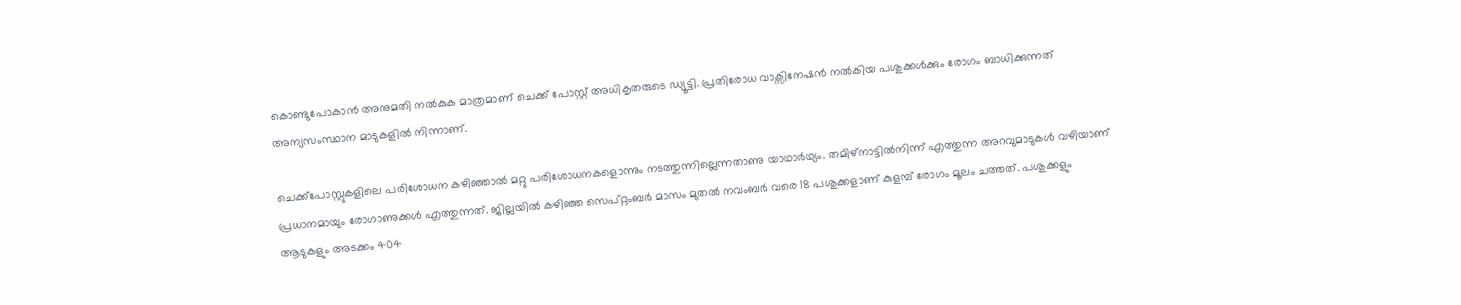കൊണ്ടുപോകാന്‍ അനുമതി നല്‍കുക മാത്രമാണ് ചെക്ക് പോസ്റ്റ് അധികൃതരുടെ ഡ്യൂട്ടി. പ്രതിരോധ വാക്സിനേഷന്‍ നല്‍കിയ പശുക്കള്‍ക്കും രോഗം ബാധിക്കുന്നത് അന്യസംസ്ഥാന മാടുകളില്‍ നിന്നാണ്.

ചെക്ക്പോസ്റ്റുകളിലെ പരിശോധന കഴിഞ്ഞാല്‍ മറ്റു പരിശോധനകളൊന്നും നടത്തുന്നില്ലെന്നതാണു യാഥാര്‍ഥ്യം. തമിഴ്നാട്ടില്‍നിന്ന് എത്തുന്ന അറവുമാടുകള്‍ വഴിയാണ് പ്രധാനമായും രോഗാണുക്കള്‍ എത്തുന്നത്. ജില്ലയില്‍ കഴിഞ്ഞ സെപ്റ്റംബര്‍ മാസം മുതല്‍ നവംബര്‍ വരെ 18 പശുക്കളാണ് കുളമ്പ് രോഗം മൂലം ചത്തത്. പശുക്കളും ആടുകളും അടക്കം 404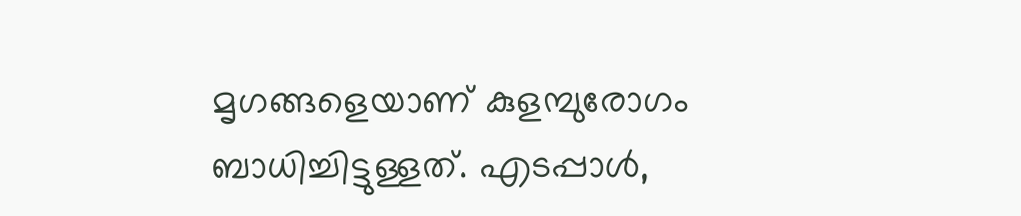മൃഗങ്ങളെയാണ് കുളമ്പുരോഗം ബാധിച്ചിട്ടുള്ളത്. എടപ്പാള്‍,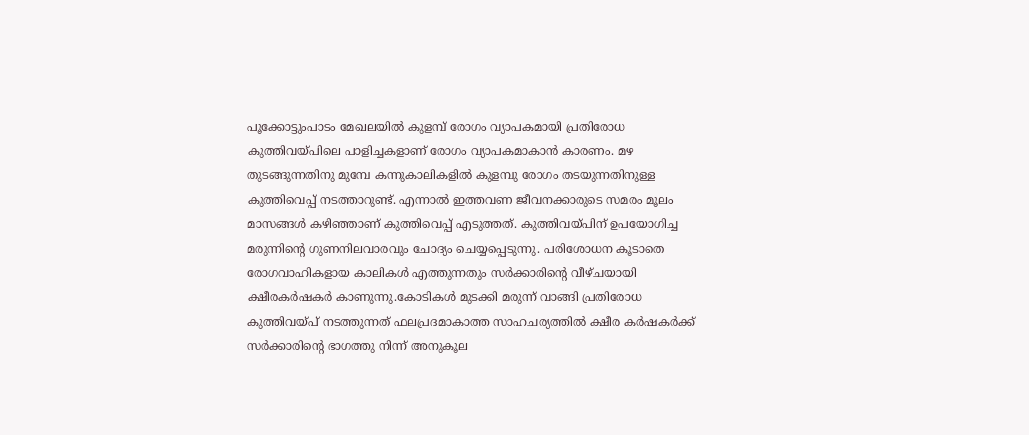പൂക്കോട്ടുംപാടം മേഖലയില്‍ കുളമ്പ് രോഗം വ്യാപകമായി പ്രതിരോധ കുത്തിവയ്പിലെ പാളിച്ചകളാണ് രോഗം വ്യാപകമാകാന്‍ കാരണം. മഴ തുടങ്ങുന്നതിനു മുമ്പേ കന്നുകാലികളില്‍ കുളമ്പു രോഗം തടയുന്നതിനുള്ള കുത്തിവെപ്പ് നടത്താറുണ്ട്. എന്നാല്‍ ഇത്തവണ ജീവനക്കാരുടെ സമരം മൂലം മാസങ്ങള്‍ കഴിഞ്ഞാണ് കുത്തിവെപ്പ് എടുത്തത്. കുത്തിവയ്പിന് ഉപയോഗിച്ച മരുന്നിന്റെ ഗുണനിലവാരവും ചോദ്യം ചെയ്യപ്പെടുന്നു. പരിശോധന കൂടാതെ രോഗവാഹികളായ കാലികള്‍ എത്തുന്നതും സര്‍ക്കാരിന്റെ വീഴ്ചയായി ക്ഷീരകര്‍ഷകര്‍ കാണുന്നു.കോടികള്‍ മുടക്കി മരുന്ന് വാങ്ങി പ്രതിരോധ കുത്തിവയ്പ് നടത്തുന്നത് ഫലപ്രദമാകാത്ത സാഹചര്യത്തില്‍ ക്ഷീര കര്‍ഷകര്‍ക്ക് സര്‍ക്കാരിന്റെ ഭാഗത്തു നിന്ന് അനുകൂല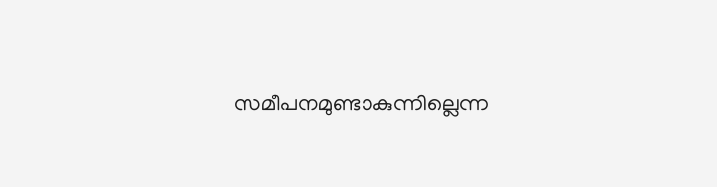സമീപനമുണ്ടാകുന്നില്ലെന്ന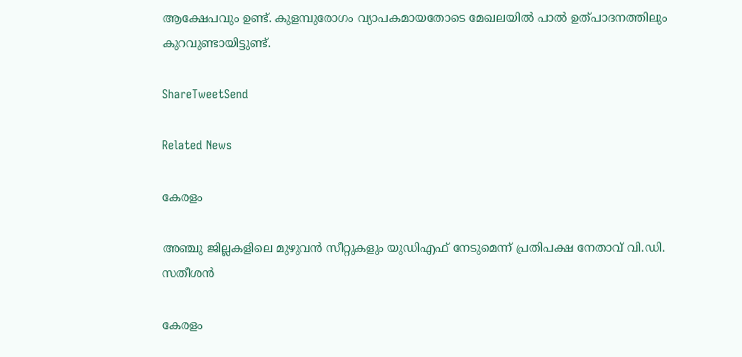ആക്ഷേപവും ഉണ്ട്. കുളമ്പുരോഗം വ്യാപകമായതോടെ മേഖലയില്‍ പാല്‍ ഉത്പാദനത്തിലും കുറവുണ്ടായിട്ടുണ്ട്.

ShareTweetSend

Related News

കേരളം

അഞ്ചു ജില്ലകളിലെ മുഴുവന്‍ സീറ്റുകളും യുഡിഎഫ് നേടുമെന്ന് പ്രതിപക്ഷ നേതാവ് വി.ഡി. സതീശന്‍

കേരളം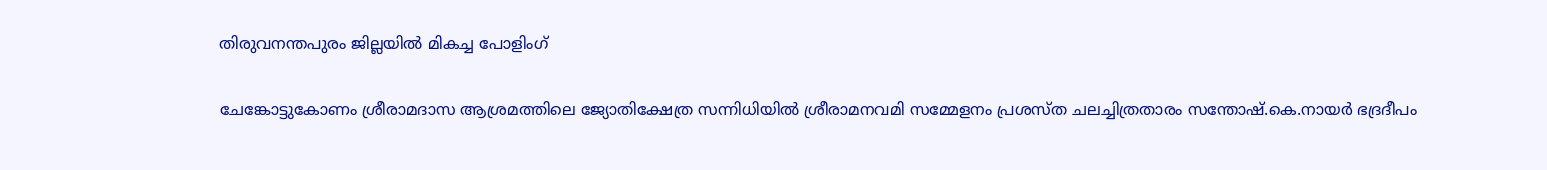തിരുവനന്തപുരം ജില്ലയില്‍ മികച്ച പോളിംഗ്

ചേങ്കോട്ടുകോണം ശ്രീരാമദാസ ആശ്രമത്തിലെ ജ്യോതിക്ഷേത്ര സന്നിധിയില്‍ ശ്രീരാമനവമി സമ്മേളനം പ്രശസ്ത ചലച്ചിത്രതാരം സന്തോഷ്.കെ.നായര്‍ ഭദ്രദീപം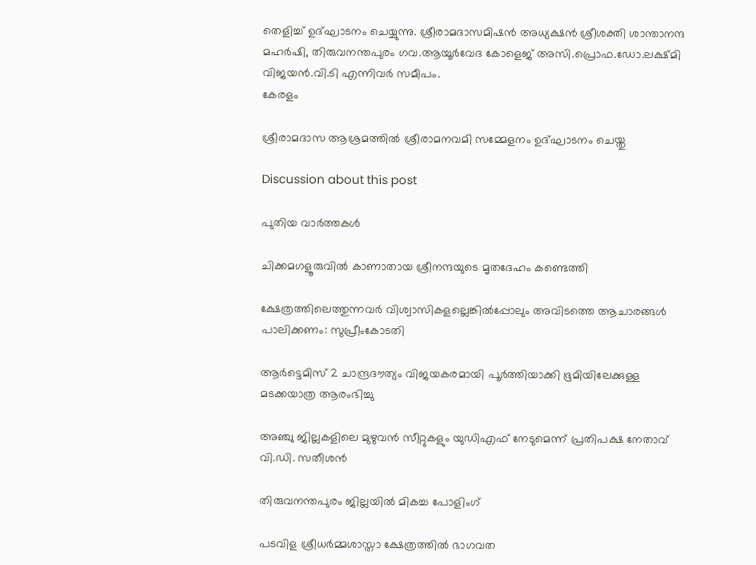തെളിച്ച് ഉദ്ഘാടനം ചെയ്യുന്നു. ശ്രീരാമദാസമിഷന്‍ അധ്യക്ഷന്‍ ശ്രീശക്തി ശാന്താനന്ദ മഹര്‍ഷി, തിരുവനന്തപുരം ഗവ.ആയൂര്‍വേദ കോളെജ് അസി.പ്രൊഫ.ഡോ.ലക്ഷ്മി വിജയന്‍.വി.ടി എന്നിവര്‍ സമീപം.
കേരളം

ശ്രീരാമദാസ ആശ്രമത്തില്‍ ശ്രീരാമനവമി സമ്മേളനം ഉദ്ഘാടനം ചെയ്തു

Discussion about this post

പുതിയ വാർത്തകൾ

ചിക്കമഗളൂരുവില്‍ കാണാതായ ശ്രീനന്ദയുടെ മൃതദേഹം കണ്ടെത്തി

ക്ഷേത്രത്തിലെത്തുന്നവര്‍ വിശ്വാസികളല്ലെങ്കില്‍പ്പോലും അവിടത്തെ ആചാരങ്ങള്‍ പാലിക്കണം: സുപ്രീംകോടതി

ആര്‍ട്ടെമിസ് 2 ചാന്ദ്രദൗത്യം വിജയകരമായി പൂര്‍ത്തിയാക്കി ഭൂമിയിലേക്കുള്ള മടക്കയാത്ര ആരംഭിച്ചു

അഞ്ചു ജില്ലകളിലെ മുഴുവന്‍ സീറ്റുകളും യുഡിഎഫ് നേടുമെന്ന് പ്രതിപക്ഷ നേതാവ് വി.ഡി. സതീശന്‍

തിരുവനന്തപുരം ജില്ലയില്‍ മികച്ച പോളിംഗ്

പടവിള ശ്രീധര്‍മ്മശാസ്താ ക്ഷേത്രത്തില്‍ ഭാഗവത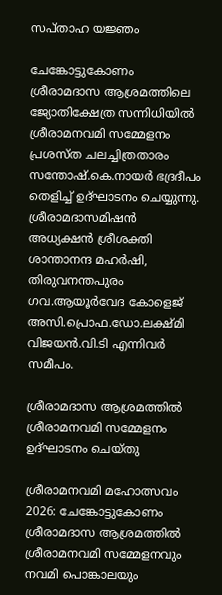സപ്താഹ യജ്ഞം

ചേങ്കോട്ടുകോണം ശ്രീരാമദാസ ആശ്രമത്തിലെ ജ്യോതിക്ഷേത്ര സന്നിധിയില്‍ ശ്രീരാമനവമി സമ്മേളനം പ്രശസ്ത ചലച്ചിത്രതാരം സന്തോഷ്.കെ.നായര്‍ ഭദ്രദീപം തെളിച്ച് ഉദ്ഘാടനം ചെയ്യുന്നു. ശ്രീരാമദാസമിഷന്‍ അധ്യക്ഷന്‍ ശ്രീശക്തി ശാന്താനന്ദ മഹര്‍ഷി, തിരുവനന്തപുരം ഗവ.ആയൂര്‍വേദ കോളെജ് അസി.പ്രൊഫ.ഡോ.ലക്ഷ്മി വിജയന്‍.വി.ടി എന്നിവര്‍ സമീപം.

ശ്രീരാമദാസ ആശ്രമത്തില്‍ ശ്രീരാമനവമി സമ്മേളനം ഉദ്ഘാടനം ചെയ്തു

ശ്രീരാമനവമി മഹോത്സവം 2026: ചേങ്കോട്ടുകോണം ശ്രീരാമദാസ ആശ്രമത്തില്‍ ശ്രീരാമനവമി സമ്മേളനവും നവമി പൊങ്കാലയും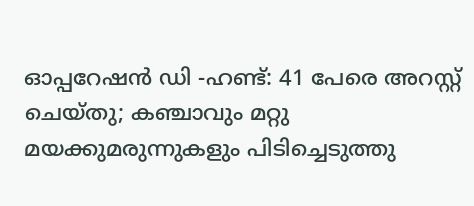ഓപ്പറേഷൻ ഡി -ഹണ്ട്: 41 പേരെ അറസ്റ്റ് ചെയ്തു; കഞ്ചാവും മറ്റു മയക്കുമരുന്നുകളും പിടിച്ചെടുത്തു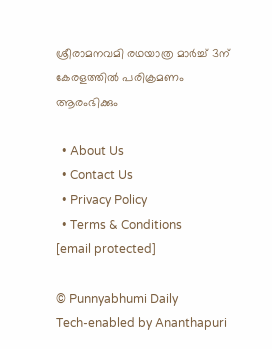ശ്രീരാമനവമി രഥയാത്ര മാര്‍ച്ച് 3ന് കേരളത്തില്‍ പരിക്രമണം ആരംഭിക്കും

  • About Us
  • Contact Us
  • Privacy Policy
  • Terms & Conditions
[email protected]

© Punnyabhumi Daily
Tech-enabled by Ananthapuri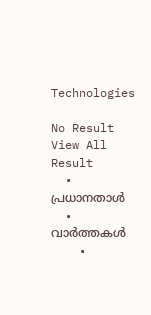Technologies

No Result
View All Result
  • പ്രധാനതാൾ
  • വാർത്തകൾ
    •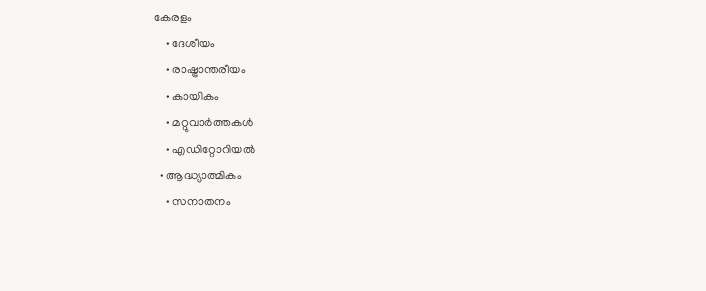കേരളം
    • ദേശീയം
    • രാഷ്ട്രാന്തരീയം
    • കായികം
    • മറ്റുവാര്‍ത്തകള്‍
    • എഡിറ്റോറിയല്‍
  • ആദ്ധ്യാത്മികം
    • സനാതനം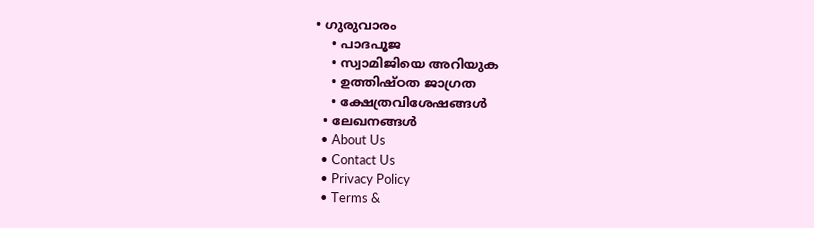• ഗുരുവാരം
    • പാദപൂജ
    • സ്വാമിജിയെ അറിയുക
    • ഉത്തിഷ്ഠത ജാഗ്രത
    • ക്ഷേത്രവിശേഷങ്ങള്‍
  • ലേഖനങ്ങള്‍
  • About Us
  • Contact Us
  • Privacy Policy
  • Terms &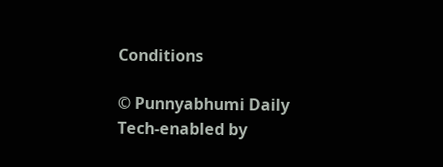Conditions

© Punnyabhumi Daily
Tech-enabled by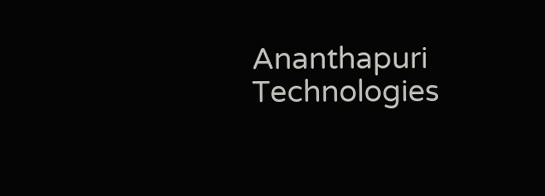Ananthapuri Technologies